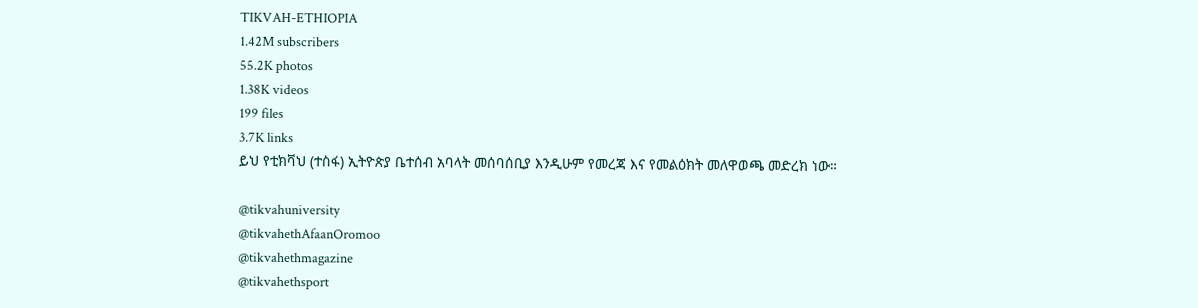TIKVAH-ETHIOPIA
1.42M subscribers
55.2K photos
1.38K videos
199 files
3.7K links
ይህ የቲክቫህ (ተስፋ) ኢትዮጵያ ቤተሰብ አባላት መሰባሰቢያ እንዲሁም የመረጃ እና የመልዕክት መለዋወጫ መድረክ ነው።

@tikvahuniversity
@tikvahethAfaanOromoo
@tikvahethmagazine
@tikvahethsport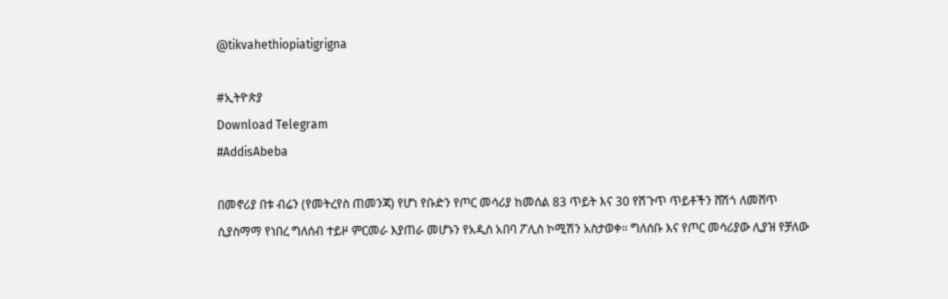@tikvahethiopiatigrigna

#ኢትዮጵያ
Download Telegram
#AddisAbeba

በመኖሪያ በቱ ብሬን (የመትረየስ ጠመንጃ) የሆነ የቡድን የጦር መሳሪያ ከመሰል 83 ጥይት እና 30 የሽጉጥ ጥይቶችን ሸሽጎ ለመሸጥ ሲያስማማ የነበረ ግለሰብ ተይዞ ምርመራ እያጠራ መሆኑን የአዲስ አበባ ፖሊስ ኮሚሽን አስታወቀ። ግለሰቡ እና የጦር መሳሪያው ሊያዝ የቻለው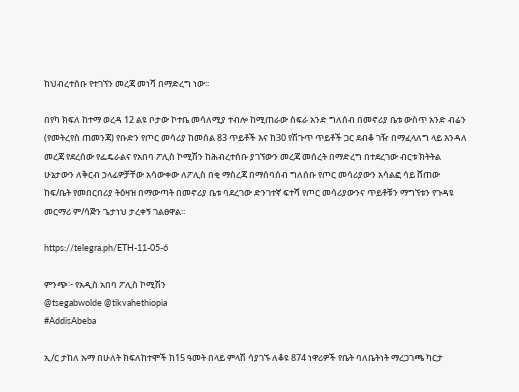ከህብረተሰቡ የተገኘን መረጃ መነሻ በማድረግ ነው፡፡

በየካ ክፍለ ከተማ ወረዳ 12 ልዩ ቦታው ኮተቤ መሳለሚያ ተብሎ ከሚጠራው ስፍራ አንድ ግለሰብ በመኖሪያ ቤቱ ውስጥ አንድ ብሬን (የመትረየስ ጠመንጃ) የቡድን የጦር መሳሪያ ከመሰል 83 ጥይቶች እና ከ30 የሽጉጥ ጥይቶች ጋር ደብቆ ገዥ በማፈላለግ ላይ እንዳለ መረጃ የደረሰው የፌዴራልና የአበባ ፖሊስ ኮሚሽን ከሕብረተሰቡ ያገኘውን መረጃ መሰረት በማድረግ በተደረገው ብርቱ ክትትል ሁኔታውን ለቅርብ ኃላፊዎቻቸው አሳውቀው ለፖሊስ በቂ ማስረጃ በማሰባሰብ ግለሰቡ የጦር መሳሪያውን አሳልፎ ሳይ ሸጠው ከፍ/ቤት የመበርበሪያ ትዕዛዝ በማውጣት በመኖሪያ ቤቱ ባደረገው ድንገተኛ ፍተሻ የጦር መሳሪያውንና ጥይቶቹን ማግኘቱን የጉዳዩ መርማሪ ም/ሳጅን ጌታነህ ታረቀኝ ገልፀዋል፡፡

https://telegra.ph/ETH-11-05-6

ምንጭ፦ የአዲስ አበባ ፖሊስ ኮሚሽን
@tsegabwolde @tikvahethiopia
#AddisAbeba

ኢ/ር ታከለ ኡማ በሁለት ክፍለከተሞች ከ15 ዓመት በላይ ምላሽ ሳያገኙ ለቆዩ 874 ነዋሪዎች የቤት ባለቤትነት ማረጋገጫ ካርታ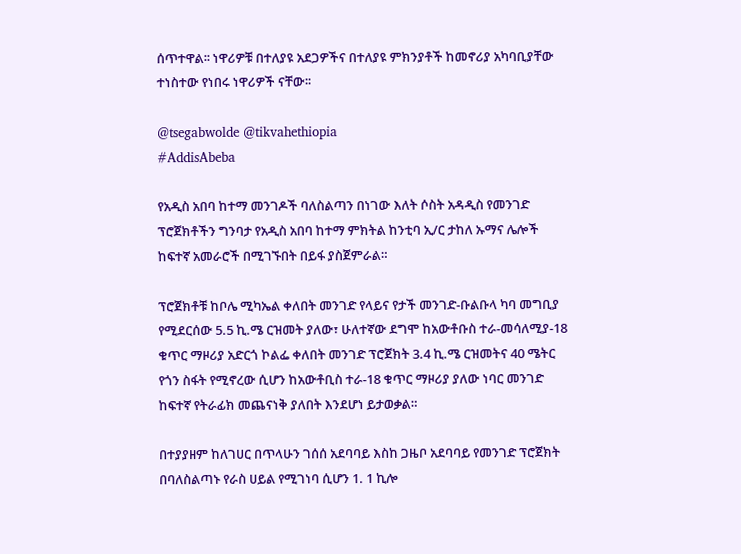ሰጥተዋል፡፡ ነዋሪዎቹ በተለያዩ አደጋዎችና በተለያዩ ምክንያቶች ከመኖሪያ አካባቢያቸው ተነስተው የነበሩ ነዋሪዎች ናቸው፡፡

@tsegabwolde @tikvahethiopia
#AddisAbeba

የአዲስ አበባ ከተማ መንገዶች ባለስልጣን በነገው እለት ሶስት አዳዲስ የመንገድ ፕሮጀክቶችን ግንባታ የአዲስ አበባ ከተማ ምክትል ከንቲባ ኢ/ር ታከለ ኡማና ሌሎች ከፍተኛ አመራሮች በሚገኙበት በይፋ ያስጀምራል።

ፕሮጀክቶቹ ከቦሌ ሚካኤል ቀለበት መንገድ የላይና የታች መንገድ-ቡልቡላ ካባ መግቢያ የሚደርሰው 5.5 ኪ.ሜ ርዝመት ያለው፣ ሁለተኛው ደግሞ ከአውቶቡስ ተራ-መሳለሚያ-18 ቁጥር ማዞሪያ አድርጎ ኮልፌ ቀለበት መንገድ ፕሮጀክት 3.4 ኪ.ሜ ርዝመትና 40 ሜትር የጎን ስፋት የሚኖረው ሲሆን ከአውቶቢስ ተራ-18 ቁጥር ማዞሪያ ያለው ነባር መንገድ ከፍተኛ የትራፊክ መጨናነቅ ያለበት እንደሆነ ይታወቃል።

በተያያዘም ከለገሀር በጥላሁን ገሰሰ አደባባይ እስከ ጋዜቦ አደባባይ የመንገድ ፕሮጀክት በባለስልጣኑ የራስ ሀይል የሚገነባ ሲሆን 1. 1 ኪሎ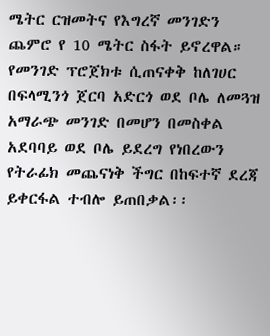ሜትር ርዝመትና የእግረኛ መንገድን ጨምሮ የ 10 ሜትር ስፋት ይኖረዋል። የመንገድ ፕሮጀክቱ ሲጠናቀቅ ከለገሀር በፍላሚንጎ ጀርባ አድርጎ ወደ ቦሌ ለመጓዝ አማራጭ መንገድ በመሆን በመስቀል አደባባይ ወደ ቦሌ ይደረግ የነበረውን የትራፊክ መጨናነቅ ችግር በከፍተኛ ደረጃ ይቀርፋል ተብሎ ይጠበቃል፡፡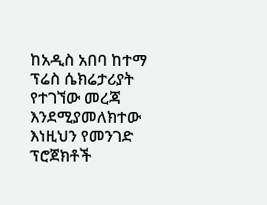ከአዲስ አበባ ከተማ ፕሬስ ሴክሬታሪያት የተገኘው መረጃ እንደሚያመለክተው እነዚህን የመንገድ ፕሮጀክቶች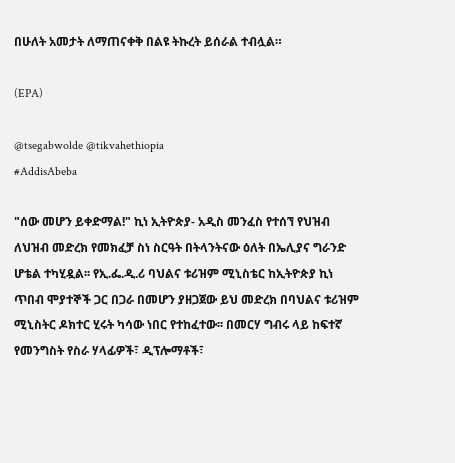በሁለት አመታት ለማጠናቀቅ በልዩ ትኩረት ይሰራል ተብሏል።

(EPA)

@tsegabwolde @tikvahethiopia
#AddisAbeba

"ሰው መሆን ይቀድማል!" ኪነ ኢትዮጵያ- አዲስ መንፈስ የተሰኘ የህዝብ ለህዝብ መድረክ የመክፈቻ ስነ ስርዓት በትላንትናው ዕለት በኤሊያና ግራንድ ሆቴል ተካሂዷል፡፡ የኢ.ፌ.ዲ.ሪ ባህልና ቱሪዝም ሚኒስቴር ከኢትዮጵያ ኪነ ጥበብ ሞያተኞች ጋር በጋራ በመሆን ያዘጋጀው ይህ መድረክ በባህልና ቱሪዝም ሚኒስትር ዶክተር ሂሩት ካሳው ነበር የተከፈተው፡፡ በመርሃ ግብሩ ላይ ከፍተኛ የመንግስት የስራ ሃላፊዎች፣ ዲፕሎማቶች፣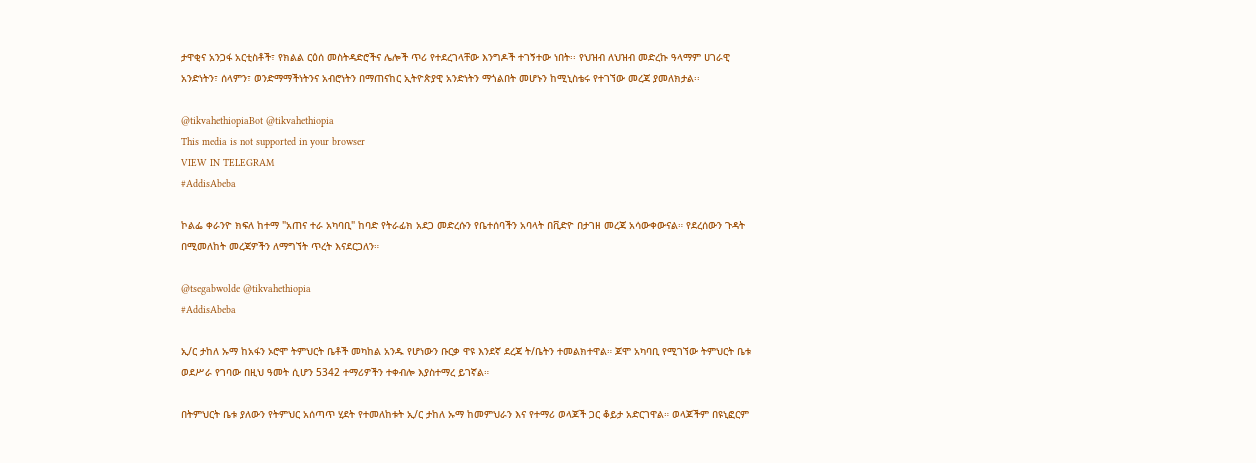ታዋቂና አንጋፋ አርቲስቶች፣ የክልል ርዕሰ መስትዳድሮችና ሌሎች ጥሪ የተደረገላቸው እንግዶች ተገኝተው ነበት፡፡ የህዝብ ለህዝብ መድረኩ ዓላማም ሀገራዊ አንድነትን፣ ሰላምን፣ ወንድማማችነትንና አብሮነትን በማጠናከር ኢትዮጵያዊ አንድነትን ማጎልበት መሆኑን ከሚኒስቴሩ የተገኘው መረጃ ያመለክታል፡፡

@tikvahethiopiaBot @tikvahethiopia
This media is not supported in your browser
VIEW IN TELEGRAM
#AddisAbeba

ኮልፌ ቀራንዮ ክፍለ ከተማ "አጠና ተራ አካባቢ" ከባድ የትራፊክ አደጋ መድረሱን የቤተሰባችን አባላት በቪድዮ በታገዘ መረጃ አሳውቀውናል። የደረሰውን ጉዳት በሚመለከት መረጃዎችን ለማግኘት ጥረት እናደርጋለን።

@tsegabwolde @tikvahethiopia
#AddisAbeba

ኢ/ር ታከለ ኡማ ከአፋን ኦሮሞ ትምህርት ቤቶች መካከል አንዱ የሆነውን ቡርቃ ዋዩ እንደኛ ደረጃ ት/ቤትን ተመልክተዋል። ጆሞ አካባቢ የሚገኘው ትምህርት ቤቱ ወደሥራ የገባው በዚህ ዓመት ሲሆን 5342 ተማሪዎችን ተቀብሎ እያስተማረ ይገኛል።

በትምህርት ቤቱ ያለውን የትምህር አሰጣጥ ሂደት የተመለከቱት ኢ/ር ታከለ ኡማ ከመምህራን እና የተማሪ ወላጆች ጋር ቆይታ አድርገዋል። ወላጆችም በዩኒፎርም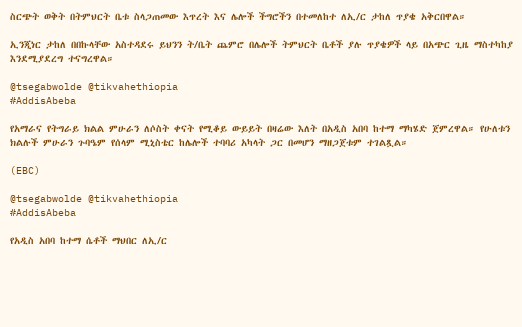ስርጭት ወቅት በትምህርት ቤቱ ስላጋጠመው እጥረት እና ሌሎች ችግሮችን በተመለከተ ለኢ/ር ታከለ ጥያቄ አቅርበዋል።

ኢንጂነር ታከለ በበኩላቸው አስተዳደሩ ይህንን ት/ቤት ጨምሮ በሌሎች ትምህርት ቤቶች ያሉ ጥያቄዎች ላይ በአጭር ጊዜ ማስተካከያ እንደሚያደረግ ተናግረዋል።

@tsegabwolde @tikvahethiopia
#AddisAbeba

የአማራና የትግራይ ክልል ምሁራን ለሶስት ቀናት የሚቆይ ውይይት በዛሬው እለት በአዲስ አበባ ከተማ ማካሄድ ጀምረዋል። የሁለቱን ክልሉች ምሁራን ጉባዔም የሰላም ሚኒስቴር ከሌሎች ተባባሪ አካላት ጋር በመሆን ማዘጋጀቱም ተገልጿል።

(EBC)

@tsegabwolde @tikvahethiopia
#AddisAbeba

የአዲስ አበባ ከተማ ሴቶች ማህበር ለኢ/ር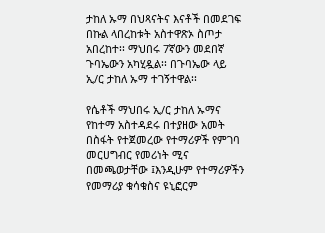ታከለ ኡማ በህጻናትና እናቶች በመደገፍ በኩል ላበረከቱት አስተዋጽኦ ስጦታ አበረከተ፡፡ ማህበሩ 7ኛውን መደበኛ ጉባኤውን አካሂዷል፡፡ በጉባኤው ላይ ኢ/ር ታከለ ኡማ ተገኝተዋል፡፡

የሴቶች ማህበሩ ኢ/ር ታከለ ኡማና የከተማ አስተዳደሩ በተያዘው አመት በስፋት የተጀመረው የተማሪዎች የምገባ መርሀግብር የመሪነት ሚና በመጫወታቸው ፤እንዲሁም የተማሪዎችን የመማሪያ ቁሳቁስና ዩኒፎርም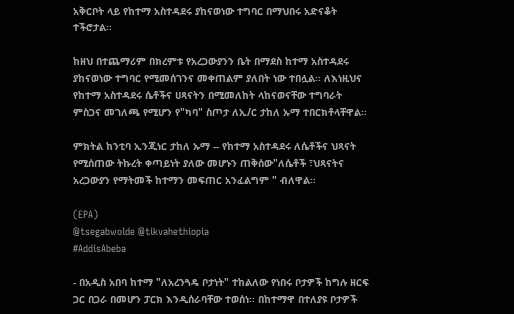አቅርቦት ላይ የከተማ አስተዳደሩ ያከናወነው ተግባር በማህበሩ አድናቆት ተችሮታል፡፡

ከዘህ በተጨማሪም በክረምቱ የአረጋውያንን ቤት በማደስ ከተማ አስተዳደሩ ያከናወነው ተግባር የሚመሰገንና መቀጠልም ያለበት ነው ተበሏል፡፡ ለእነዚህና የከተማ አስተዳደሩ ሴቶችና ሀጻናትን በሚመለከት ላከናወናቸው ተግባራት ምስጋና መገለጫ የሚሆን የ"ካባ" ስጦታ ለኢ/ር ታከለ ኡማ ተበርክቶላቸዋል፡፡

ምክትል ከንቲባ ኢንጂነር ታከለ ኡማ -- የከተማ አስተዳደሩ ለሴቶችና ህጻናት የሚሰጠው ትኩረት ቀጣይነት ያለው መሆኑን ጠቅሰው"ለሴቶች ፣ህጻናትና አረጋውያን የማትመች ከተማን መፍጠር አንፈልግም " ብለዋል፡፡

(EPA)
@tsegabwolde @tikvahethiopia
#AddisAbeba

- በአዲስ አበባ ከተማ "ለአረንጓዴ ቦታነት" ተከልለው የነበሩ ቦታዎች ከግሉ ዘርፍ ጋር በጋራ በመሆን ፓርክ እንዲሰራባቸው ተወሰነ፡፡ በከተማዋ በተለያዩ ቦታዎች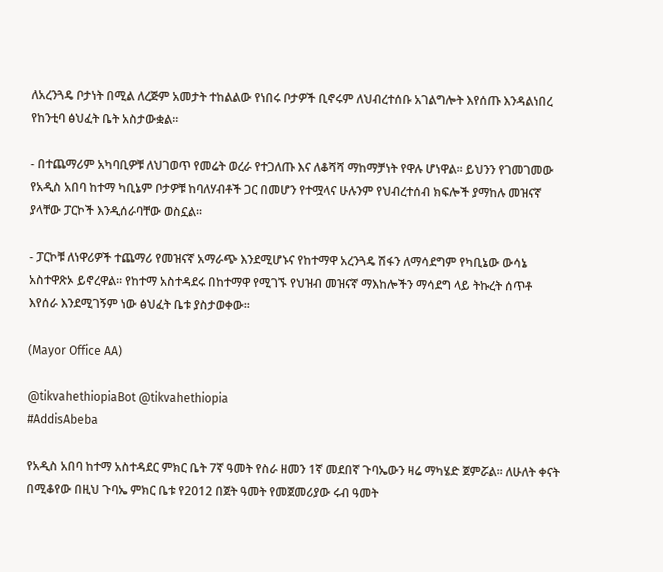ለአረንጓዴ ቦታነት በሚል ለረጅም አመታት ተከልልው የነበሩ ቦታዎች ቢኖሩም ለህብረተሰቡ አገልግሎት እየሰጡ እንዳልነበረ የከንቲባ ፅህፈት ቤት አስታውቋል፡፡

- በተጨማሪም አካባቢዎቹ ለህገወጥ የመሬት ወረራ የተጋለጡ እና ለቆሻሻ ማከማቻነት የዋሉ ሆነዋል፡፡ ይህንን የገመገመው የአዲስ አበባ ከተማ ካቢኔም ቦታዎቹ ከባለሃብቶች ጋር በመሆን የተሟላና ሁሉንም የህብረተሰብ ክፍሎች ያማከሉ መዝናኛ ያላቸው ፓርኮች እንዲሰራባቸው ወስኗል፡፡

- ፓርኮቹ ለነዋሪዎች ተጨማሪ የመዝናኛ አማራጭ እንደሚሆኑና የከተማዋ አረንጓዴ ሽፋን ለማሳደግም የካቢኔው ውሳኔ አስተዋጽኦ ይኖረዋል፡፡ የከተማ አስተዳደሩ በከተማዋ የሚገኙ የህዝብ መዝናኛ ማእከሎችን ማሳደግ ላይ ትኩረት ሰጥቶ እየሰራ እንደሚገኝም ነው ፅህፈት ቤቱ ያስታወቀው፡፡

(Mayor Office AA)

@tikvahethiopiaBot @tikvahethiopia
#AddisAbeba

የአዲስ አበባ ከተማ አስተዳደር ምክር ቤት 7ኛ ዓመት የስራ ዘመን 1ኛ መደበኛ ጉባኤውን ዛሬ ማካሄድ ጀምሯል፡፡ ለሁለት ቀናት በሚቆየው በዚህ ጉባኤ ምክር ቤቱ የ2012 በጀት ዓመት የመጀመሪያው ሩብ ዓመት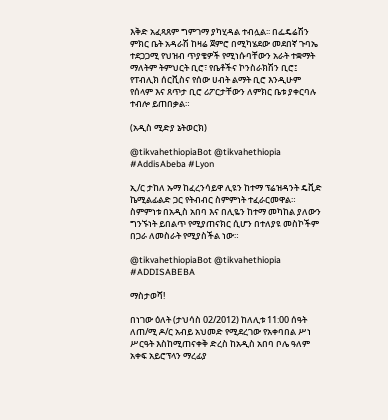እቅድ አፈጻጸም ግምገማ ያካሂዳል ተብሏል፡፡ በፌዴሬሽን ምክር ቤት አዳራሽ ከዛሬ ጀምሮ በሚካሄደው መደበኛ ጉባኤ ተደጋጋሚ የህዝብ ጥያቄዎች የሚነሱባቸውን አራት ተቋማት ማለትም ትምህርት ቢሮ፣ የቤቶችና ኮንስራክሽን ቢሮ፤ የፐብሊክ ሰርቪስና የሰው ሀብት ልማት ቢሮ እንዲሁም የሰላም እና ጸጥታ ቢሮ ሪፖርታቸውን ለምክር ቤቱ ያቀርባሉ ተብሎ ይጠበቃል።

(አዲስ ሚድያ ኔትወርክ)

@tikvahethiopiaBot @tikvahethiopia
#AddisAbeba #Lyon

ኢ/ር ታከለ ኡማ ከፈረንሳይዋ ሊዩን ከተማ ፕሬዝዳንት ዴቪድ ኬሚልፊልድ ጋር የትብብር ስምምነት ተፈራርመዋል። ስምምነቱ በአዲስ አበባ እና በሊዬን ከተማ መካከል ያለውን ግንኙነት ይበልጥ የሚያጠናክር ሲሆን በተለያዩ መስኮችም በጋራ ለመስራት የሚያስችል ነው።

@tikvahethiopiaBot @tikvahethiopia
#ADDISABEBA

ማስታወሻ!

በነገው ዕለት (ታህሳስ 02/2012) ከለሊቱ 11:00 ሰዓት ለጠ/ሚ ዶ/ር አብይ አህመድ የሚደረገው የአቀባበል ሥነ ሥርዓት እስከሚጠናቀቅ ድረስ ከአዲስ አበባ ቦሌ ዓለም አቀፍ አይሮፕላን ማረፊያ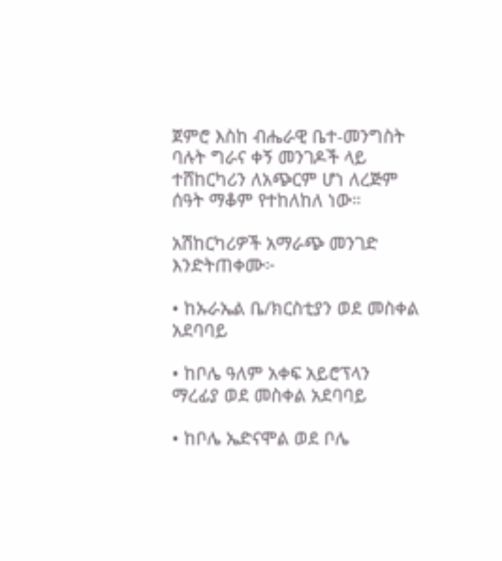ጀምሮ እስከ ብሔራዊ ቤተ-መንግስት ባሉት ግራና ቀኝ መንገዶች ላይ ተሸከርካሪን ለአጭርም ሆነ ለረጅም ሰዓት ማቆም የተከለከለ ነው።

አሽከርካሪዎች አማራጭ መንገድ እንድትጠቀሙ፦

• ከኡራኤል ቤ/ክርስቲያን ወደ መስቀል አደባባይ

• ከቦሌ ዓለም አቀፍ አይሮፕላን ማረፊያ ወደ መስቀል አደባባይ

• ከቦሌ ኤድናሞል ወደ ቦሌ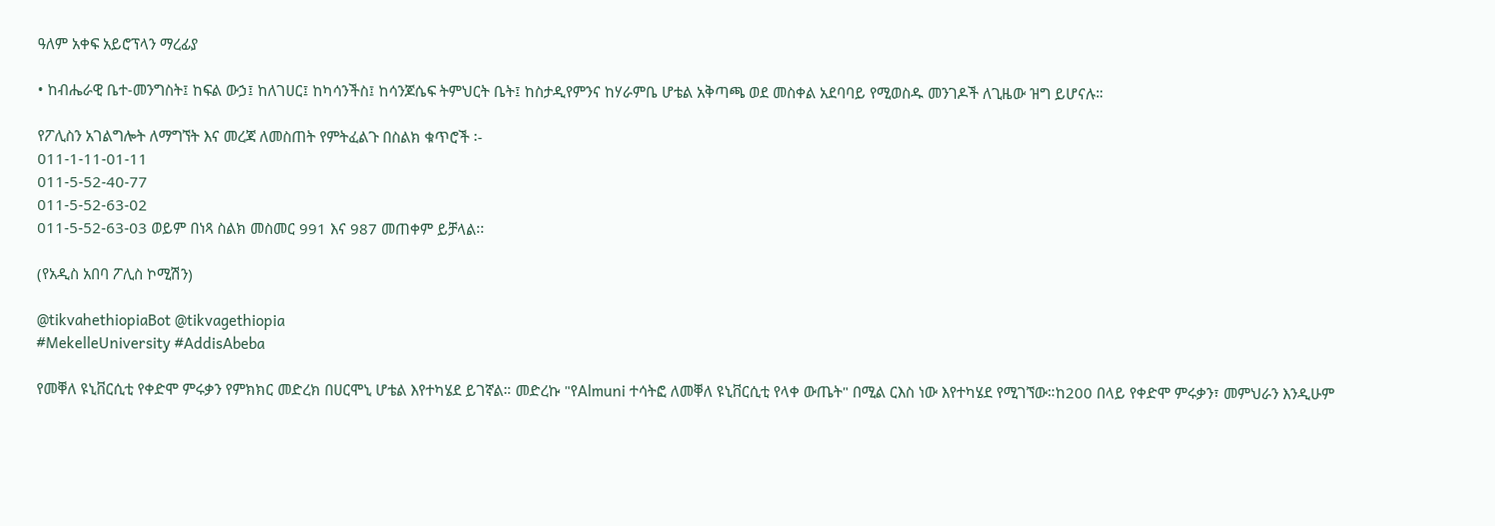ዓለም አቀፍ አይሮፕላን ማረፊያ

• ከብሔራዊ ቤተ-መንግስት፤ ከፍል ውኃ፤ ከለገሀር፤ ከካሳንችስ፤ ከሳንጆሴፍ ትምህርት ቤት፤ ከስታዲየምንና ከሃራምቤ ሆቴል አቅጣጫ ወደ መስቀል አደባባይ የሚወስዱ መንገዶች ለጊዜው ዝግ ይሆናሉ።

የፖሊስን አገልግሎት ለማግኘት እና መረጃ ለመስጠት የምትፈልጉ በስልክ ቁጥሮች ፡-
011-1-11-01-11
011-5-52-40-77
011-5-52-63-02
011-5-52-63-03 ወይም በነጻ ስልክ መስመር 991 እና 987 መጠቀም ይቻላል፡፡

(የአዲስ አበባ ፖሊስ ኮሚሽን)

@tikvahethiopiaBot @tikvagethiopia
#MekelleUniversity #AddisAbeba

የመቐለ ዩኒቨርሲቲ የቀድሞ ምሩቃን የምክክር መድረክ በሀርሞኒ ሆቴል እየተካሄደ ይገኛል። መድረኩ "የAlmuni ተሳትፎ ለመቐለ ዩኒቨርሲቲ የላቀ ውጤት" በሚል ርእስ ነው እየተካሄደ የሚገኘው።ከ200 በላይ የቀድሞ ምሩቃን፣ መምህራን እንዲሁም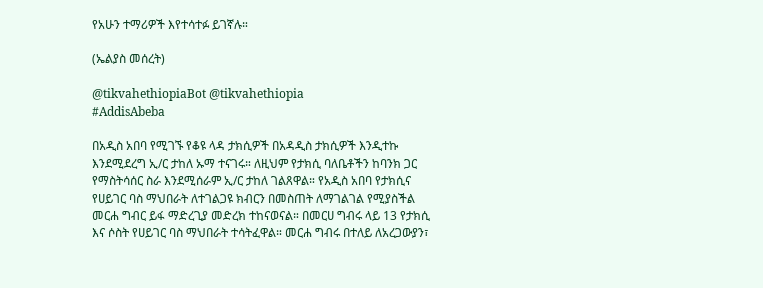የአሁን ተማሪዎች እየተሳተፉ ይገኛሉ።

(ኤልያስ መሰረት)

@tikvahethiopiaBot @tikvahethiopia
#AddisAbeba

በአዲስ አበባ የሚገኙ የቆዩ ላዳ ታክሲዎች በአዳዲስ ታክሲዎች እንዲተኩ እንደሚደረግ ኢ/ር ታከለ ኡማ ተናገሩ። ለዚህም የታክሲ ባለቤቶችን ከባንክ ጋር የማስትሳሰር ስራ እንደሚሰራም ኢ/ር ታከለ ገልጸዋል። የአዲስ አበባ የታክሲና የሀይገር ባስ ማህበራት ለተገልጋዩ ክብርን በመስጠት ለማገልገል የሚያስችል መርሐ ግብር ይፋ ማድረጊያ መድረክ ተከናወናል። በመርሀ ግብሩ ላይ 13 የታክሲ እና ሶስት የሀይገር ባስ ማህበራት ተሳትፈዋል። መርሐ ግብሩ በተለይ ለአረጋውያን፣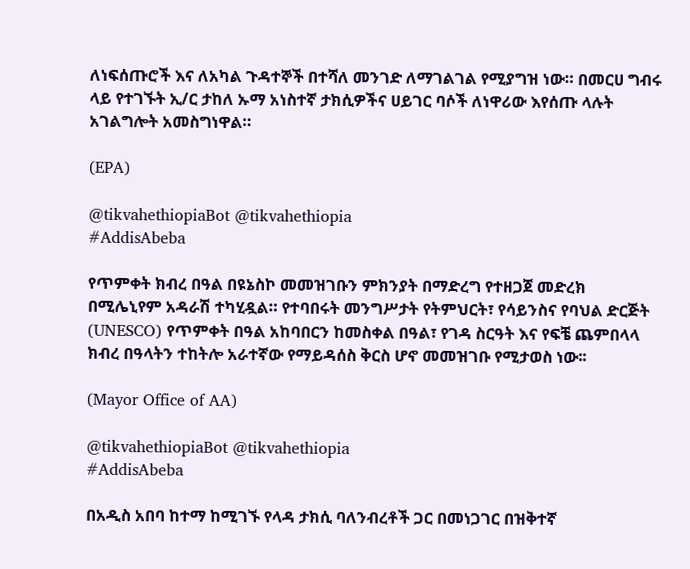ለነፍሰጡሮች እና ለአካል ጉዳተኞች በተሻለ መንገድ ለማገልገል የሚያግዝ ነው። በመርሀ ግብሩ ላይ የተገኙት ኢ/ር ታከለ ኡማ አነስተኛ ታክሲዎችና ሀይገር ባሶች ለነዋሪው እየሰጡ ላሉት አገልግሎት አመስግነዋል።

(EPA)

@tikvahethiopiaBot @tikvahethiopia
#AddisAbeba

የጥምቀት ክብረ በዓል በዩኔስኮ መመዝገቡን ምክንያት በማድረግ የተዘጋጀ መድረክ በሚሌኒየም አዳራሽ ተካሂዷል። የተባበሩት መንግሥታት የትምህርት፣ የሳይንስና የባህል ድርጅት (UNESCO) የጥምቀት በዓል አከባበርን ከመስቀል በዓል፣ የገዳ ስርዓት እና የፍቼ ጨምበላላ ክብረ በዓላትን ተከትሎ አራተኛው የማይዳሰስ ቅርስ ሆኖ መመዝገቡ የሚታወስ ነው፡፡

(Mayor Office of AA)

@tikvahethiopiaBot @tikvahethiopia
#AddisAbeba

በአዲስ አበባ ከተማ ከሚገኙ የላዳ ታክሲ ባለንብረቶች ጋር በመነጋገር በዝቅተኛ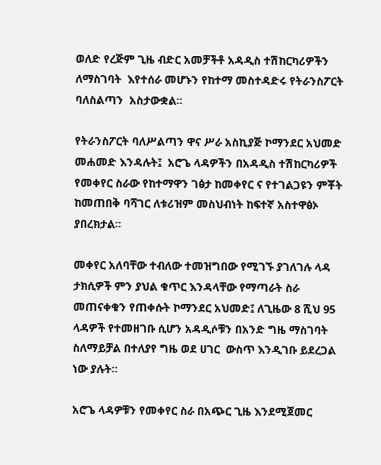ወለድ የረጅም ጊዜ ብድር አመቻችቶ አዳዲስ ተሽከርካሪዎችን ለማስገባት  እየተሰራ መሆኑን የከተማ መስተዳድሩ የትራንስፖርት ባለስልጣን  አስታውቋል።

የትራንስፖርት ባለሥልጣን ዋና ሥራ አስኪያጅ ኮማንደር አህመድ መሐመድ እንዳሉት፤  አሮጌ ላዳዎችን በአዳዲስ ተሽከርካሪዎች የመቀየር ስራው የከተማዋን ገፅታ ከመቀየር ና የተገልጋዩን ምቾት ከመጠበቅ ባሻገር ለቱሪዝም መስህብነት ከፍተኛ አስተዋፅኦ ያበረክታል።

መቀየር አለባቸው ተብለው ተመዝግበው የሚገኙ ያገለገሉ ላዳ ታክሲዎች ምን ያህል ቁጥር እንዳላቸው የማጣራት ስራ መጠናቀቁን የጠቀሱት ኮማንደር አህመድ፤ ለጊዜው 8 ሺህ 95  ላዳዎች የተመዘገቡ ሲሆን አዳዲሶቹን በአንድ ግዜ ማስገባት ስለማይቻል በተለያየ ግዜ ወደ ሀገር  ውስጥ እንዲገቡ ይደረጋል ነው ያሉት።

አሮጌ ላዳዎቹን የመቀየር ስራ በአጭር ጊዜ እንደሚጀመር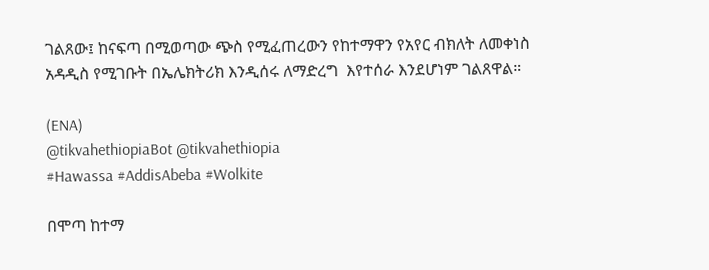ገልጸው፤ ከናፍጣ በሚወጣው ጭስ የሚፈጠረውን የከተማዋን የአየር ብክለት ለመቀነስ አዳዲስ የሚገቡት በኤሌክትሪክ እንዲሰሩ ለማድረግ  እየተሰራ እንደሆነም ገልጸዋል።

(ENA)
@tikvahethiopiaBot @tikvahethiopia
#Hawassa #AddisAbeba #Wolkite

በሞጣ ከተማ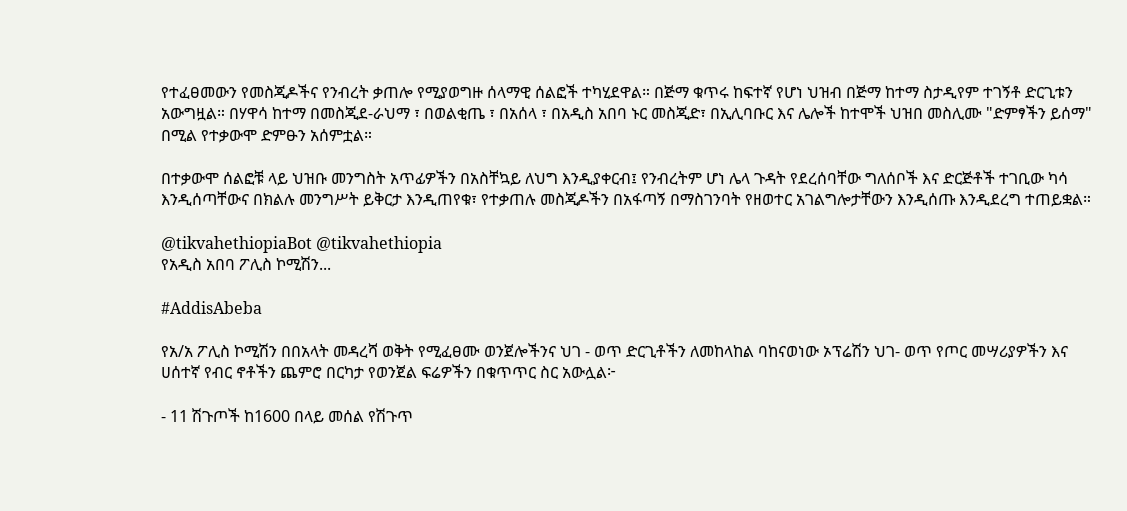የተፈፀመውን የመስጂዶችና የንብረት ቃጠሎ የሚያወግዙ ሰላማዊ ሰልፎች ተካሂደዋል። በጅማ ቁጥሩ ከፍተኛ የሆነ ህዝብ በጅማ ከተማ ስታዲየም ተገኝቶ ድርጊቱን አውግዟል። በሃዋሳ ከተማ በመስጂደ-ራህማ ፣ በወልቂጤ ፣ በአሰላ ፣ በአዲስ አበባ ኑር መስጂድ፣ በኢሊባቡር እና ሌሎች ከተሞች ህዝበ መስሊሙ "ድምፃችን ይሰማ" በሚል የተቃውሞ ድምፁን አሰምቷል።

በተቃውሞ ሰልፎቹ ላይ ህዝቡ መንግስት አጥፊዎችን በአስቸኳይ ለህግ እንዲያቀርብ፤ የንብረትም ሆነ ሌላ ጉዳት የደረሰባቸው ግለሰቦች እና ድርጅቶች ተገቢው ካሳ እንዲሰጣቸውና በክልሉ መንግሥት ይቅርታ እንዲጠየቁ፣ የተቃጠሉ መስጂዶችን በአፋጣኝ በማስገንባት የዘወተር አገልግሎታቸውን እንዲሰጡ እንዲደረግ ተጠይቋል።

@tikvahethiopiaBot @tikvahethiopia
የአዲስ አበባ ፖሊስ ኮሚሽን...

#AddisAbeba

የአ/አ ፖሊስ ኮሚሽን በበአላት መዳረሻ ወቅት የሚፈፀሙ ወንጀሎችንና ህገ - ወጥ ድርጊቶችን ለመከላከል ባከናወነው ኦፕሬሽን ህገ- ወጥ የጦር መሣሪያዎችን እና ሀሰተኛ የብር ኖቶችን ጨምሮ በርካታ የወንጀል ፍሬዎችን በቁጥጥር ስር አውሏል፦

- 11 ሽጉጦች ከ1600 በላይ መሰል የሽጉጥ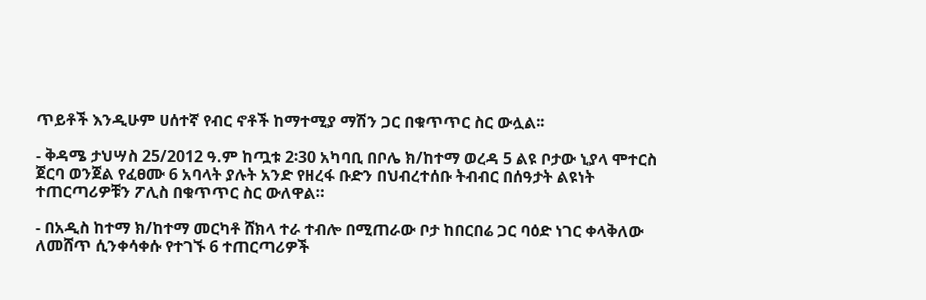ጥይቶች እንዲሁም ሀሰተኛ የብር ኖቶች ከማተሚያ ማሽን ጋር በቁጥጥር ስር ውሏል፡፡

- ቅዳሜ ታህሣስ 25/2012 ዓ.ም ከጧቱ 2፡30 አካባቢ በቦሌ ክ/ከተማ ወረዳ 5 ልዩ ቦታው ኒያላ ሞተርስ ጀርባ ወንጀል የፈፀሙ 6 አባላት ያሉት አንድ የዘረፋ ቡድን በህብረተሰቡ ትብብር በሰዓታት ልዩነት ተጠርጣሪዎቹን ፖሊስ በቁጥጥር ስር ውለዋል።

- በአዲስ ከተማ ክ/ከተማ መርካቶ ሸክላ ተራ ተብሎ በሚጠራው ቦታ ከበርበሬ ጋር ባዕድ ነገር ቀላቅለው ለመሸጥ ሲንቀሳቀሱ የተገኙ 6 ተጠርጣሪዎች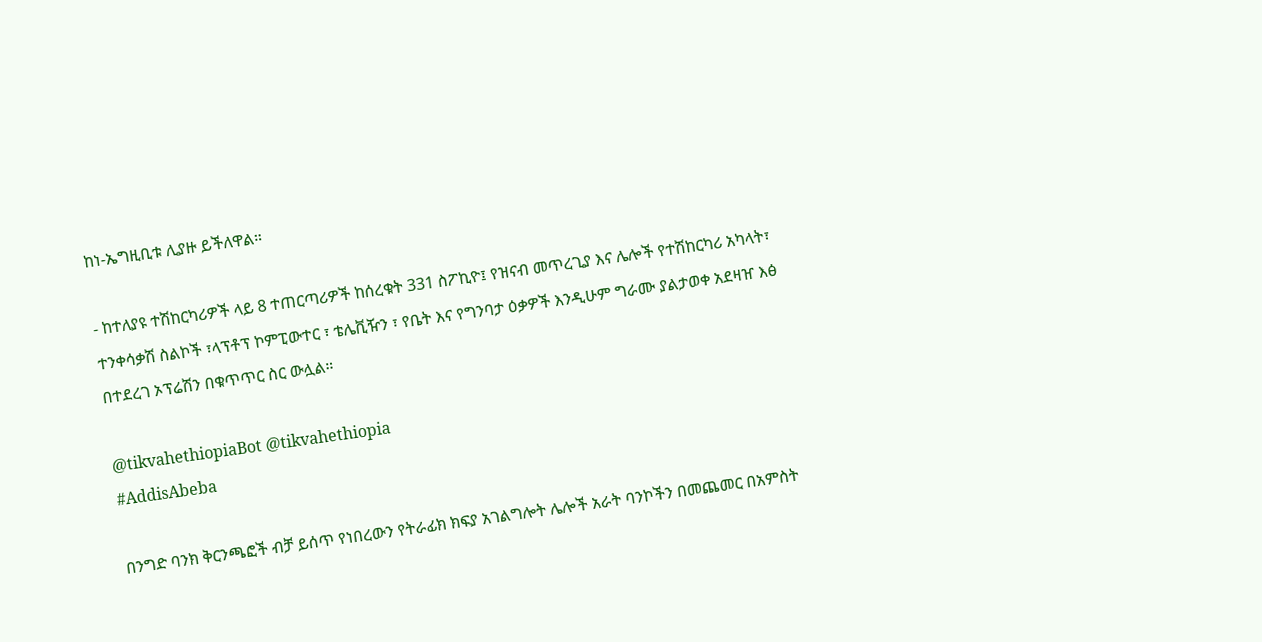ከነ-ኤግዚቢቱ ሊያዙ ይችለዋል።

- ከተለያዩ ተሽከርካሪዎች ላይ 8 ተጠርጣሪዎች ከሰረቁት 331 ስፖኪዮ፤ የዝናብ መጥረጊያ እና ሌሎች የተሽከርካሪ አካላት፣ ተንቀሳቃሽ ስልኮች ፣ላፕቶፕ ኮምፒውተር ፣ ቴሌቪዥን ፣ የቤት እና የግንባታ ዕቃዎች እንዲሁም ግራሙ ያልታወቀ አደዛዠ እፅ በተደረገ ኦፕሬሽን በቁጥጥር ስር ውሏል።

@tikvahethiopiaBot @tikvahethiopia
#AddisAbeba

በንግድ ባንክ ቅርንጫፎች ብቻ ይሰጥ የነበረውን የትራፊክ ክፍያ አገልግሎት ሌሎች አራት ባንኮችን በመጨመር በአምስት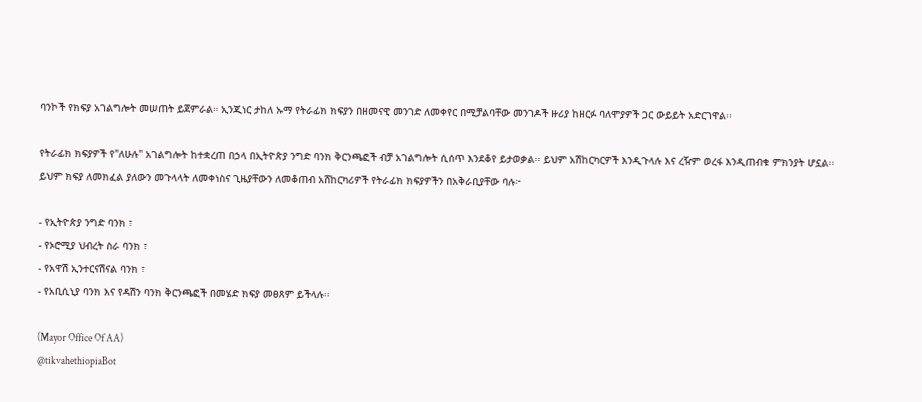ባንኮች የክፍያ አገልግሎት መሠጠት ይጀምራል። ኢንጂነር ታከለ ኡማ የትራፊክ ክፍያን በዘመናዊ መንገድ ለመቀየር በሚቻልባቸው መንገዶች ዙሪያ ከዘርፉ ባለሞያዎች ጋር ውይይት አድርገዋል፡፡

የትራፊክ ክፍያዎች የ"ለሁሉ" አገልግሎት ከተቋረጠ በኃላ በኢትዮጵያ ንግድ ባንክ ቅርንጫፎች ብቻ አገልግሎት ሲሰጥ እንደቆየ ይታወቃል፡፡ ይህም አሽከርካርዎች እንዲጉላሉ እና ረዥም ወረፋ እንዲጠብቁ ምክንያት ሆኗል፡፡ ይህም ክፍያ ለመክፈል ያለውን መጉላላት ለመቀነስና ጊዜያቸውን ለመቆጠብ አሸከርካሪዎች የትራፊክ ክፍያዎችን በአቅራቢያቸው ባሉ፦

- የኢትዮጵያ ንግድ ባንክ ፣
- የኦሮሚያ ህብረት ስራ ባንክ ፣
- የአዋሽ ኢንተርናሽናል ባንክ ፣
- የአቢሲኒያ ባንክ እና የዳሽን ባንክ ቅርንጫፎች በመሄድ ክፍያ መፀጸም ይችላሉ፡፡

(Mayor Office Of AA)
@tikvahethiopiaBot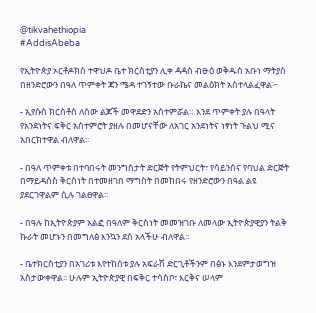@tikvahethiopia
#AddisAbeba

የኢትዮጵያ ኦርቶዶክስ ተዋህዶ ቤተ ክርስቲያን ሊቀ ዻዻስ ብፁዕ ወቅዱስ አቡነ ማትያስ በዘንድሮውን በዓለ ጥምቀት ጃን ሜዳ ተገኝተው ቡራኬና መልዕክት አስተላልፈዋል፦

- ኢየሱስ ክርስቶስ ለሰው ልጆች መዋደድን አስተምሯል። እንደ ጥምቀት ያሉ በዓላት የአንደነትና ፍቅር አስተምሮት ያዘሉ በመሆናቸው ለአገር አንደነትና ነፃነት ጉልህ ሚና አበርክተዋል ብለዋል፡፡

- በዓለ ጥምቀቱ በተባበሩት መንግስታት ድርጅት የትምህርት፣ የሳይንሰና የባህል ድርጅት በማይዳሰስ ቅርስነት በተመዘገበ ማግስት በመከበሩ የዘንድሮውን በዓል ልዩ ያደርገዋልም ሲሉ ገልፀዋል፡፡

- በዓሉ ከኢትዮጵያም አልፎ በዓለም ቅርስነት መመዝገቡ ለመላው ኢትዮጵያዊያን ትልቅ ኩራት መሆኑን በመግለፅ እንኳን ደስ አላችሁ ብለዋል፡፡

- ቤተክርስቲያን በአገሪቱ እየተከሰቱ ያሉ አፍራሽ ድርጊቶችንም በፅኑ እንደምታወግዝ አስታውቀዋል፡፡ ሁሉም ኢትዮጵያዊ በፍቅር ተሳስቦ፣ እርቅና ሠላም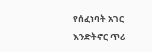የሰፈነባት አገር እንድትኖር ጥሪ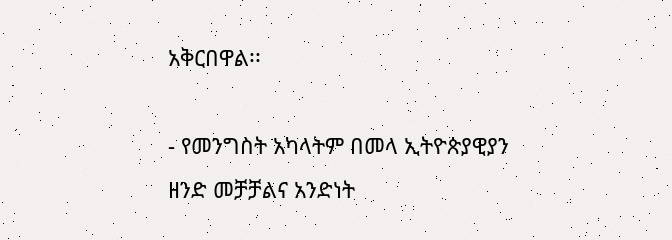አቅርበዋል፡፡

- የመንግስት አካላትም በመላ ኢትዮጵያዊያን ዘንድ መቻቻልና አንድነት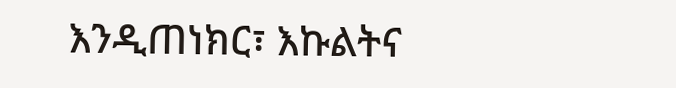እንዲጠነክር፣ እኩልትና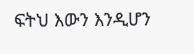ፍትህ እውን እንዲሆን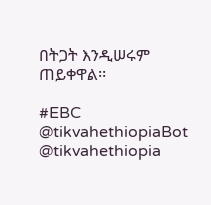በትጋት እንዲሠሩም ጠይቀዋል፡፡

#EBC
@tikvahethiopiaBot @tikvahethiopia